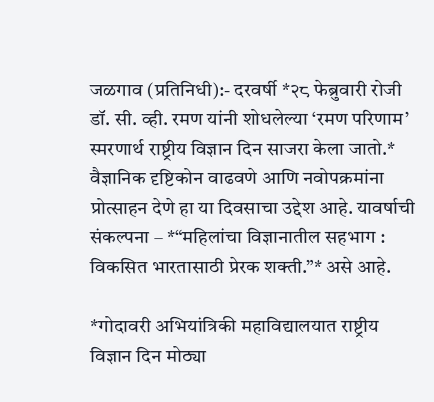जळगाव (प्रतिनिधी):- दरवर्षी *२८ फेब्रुवारी रोजी डॉ. सी. व्ही. रमण यांनी शोधलेल्या ‘रमण परिणाम’ स्मरणार्थ राष्ट्रीय विज्ञान दिन साजरा केला जातो.* वैज्ञानिक दृष्टिकोन वाढवणे आणि नवोपक्रमांना प्रोत्साहन देणे हा या दिवसाचा उद्देश आहे. यावर्षाची संकल्पना – *“महिलांचा विज्ञानातील सहभाग : विकसित भारतासाठी प्रेरक शक्ती.”* असे आहे.

*गोदावरी अभियांत्रिकी महाविद्यालयात राष्ट्रीय विज्ञान दिन मोठ्या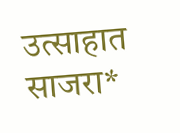उत्साहात साजरा*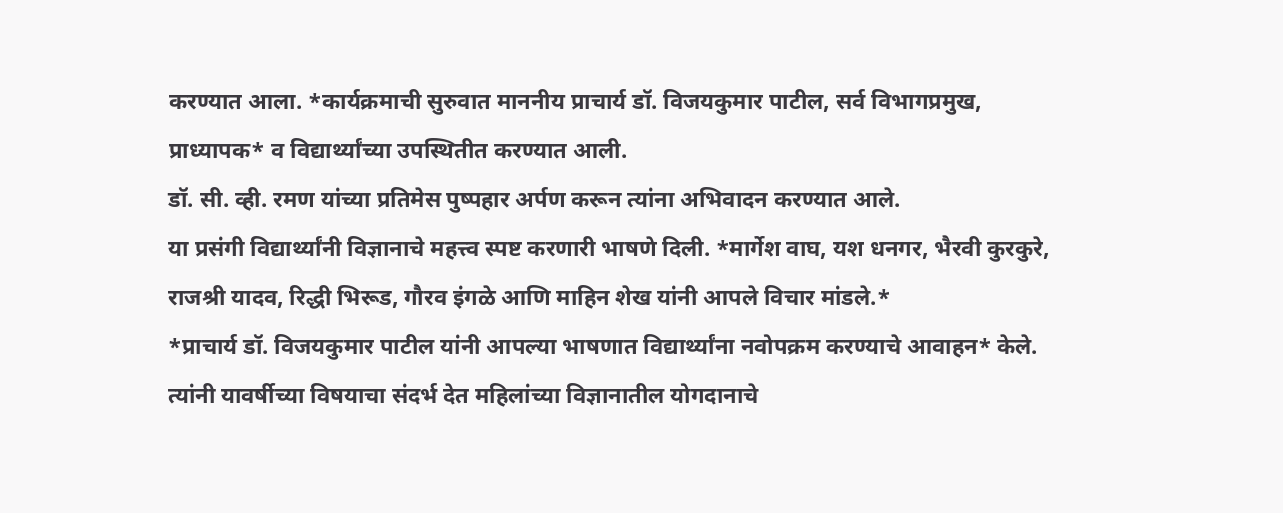करण्यात आला. *कार्यक्रमाची सुरुवात माननीय प्राचार्य डॉ. विजयकुमार पाटील, सर्व विभागप्रमुख, प्राध्यापक* व विद्यार्थ्यांच्या उपस्थितीत करण्यात आली.
डॉ. सी. व्ही. रमण यांच्या प्रतिमेस पुष्पहार अर्पण करून त्यांना अभिवादन करण्यात आले.
या प्रसंगी विद्यार्थ्यांनी विज्ञानाचे महत्त्व स्पष्ट करणारी भाषणे दिली. *मार्गेश वाघ, यश धनगर, भैरवी कुरकुरे, राजश्री यादव, रिद्धी भिरूड, गौरव इंगळे आणि माहिन शेख यांनी आपले विचार मांडले.*
*प्राचार्य डॉ. विजयकुमार पाटील यांनी आपल्या भाषणात विद्यार्थ्यांना नवोपक्रम करण्याचे आवाहन* केले. त्यांनी यावर्षीच्या विषयाचा संदर्भ देत महिलांच्या विज्ञानातील योगदानाचे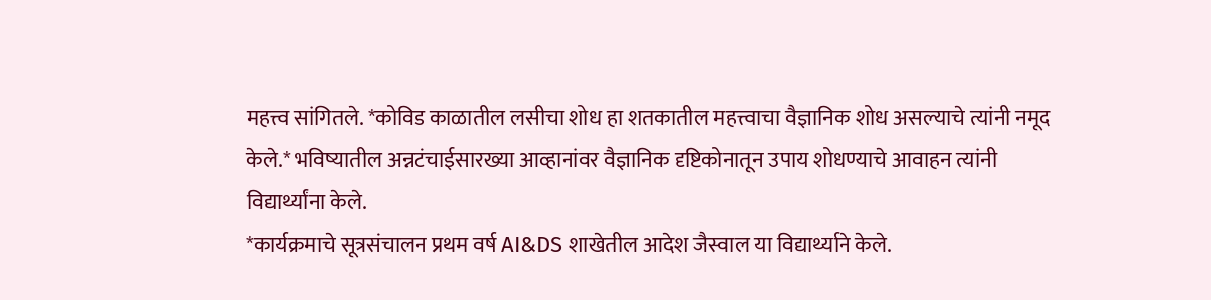महत्त्व सांगितले. *कोविड काळातील लसीचा शोध हा शतकातील महत्त्वाचा वैज्ञानिक शोध असल्याचे त्यांनी नमूद केले.* भविष्यातील अन्नटंचाईसारख्या आव्हानांवर वैज्ञानिक दृष्टिकोनातून उपाय शोधण्याचे आवाहन त्यांनी विद्यार्थ्यांना केले.
*कार्यक्रमाचे सूत्रसंचालन प्रथम वर्ष AI&DS शाखेतील आदेश जैस्वाल या विद्यार्थ्याने केले.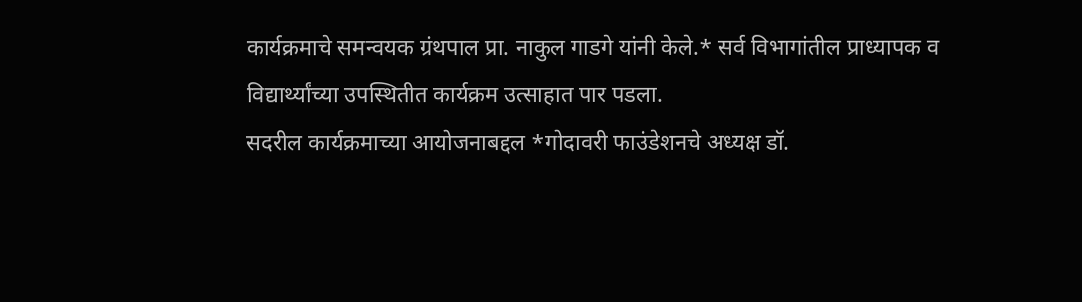कार्यक्रमाचे समन्वयक ग्रंथपाल प्रा. नाकुल गाडगे यांनी केले.* सर्व विभागांतील प्राध्यापक व विद्यार्थ्यांच्या उपस्थितीत कार्यक्रम उत्साहात पार पडला.
सदरील कार्यक्रमाच्या आयोजनाबद्दल *गोदावरी फाउंडेशनचे अध्यक्ष डॉ.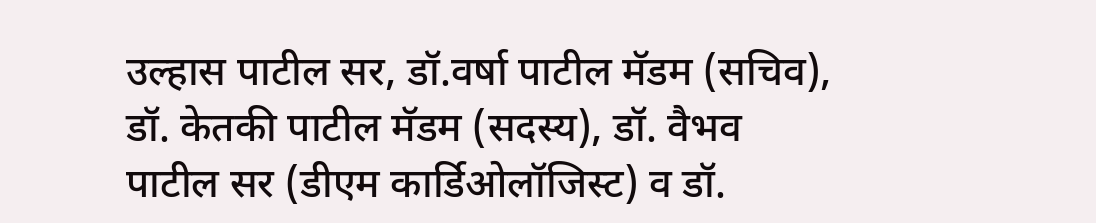उल्हास पाटील सर, डॉ.वर्षा पाटील मॅडम (सचिव), डॉ. केतकी पाटील मॅडम (सदस्य), डॉ. वैभव पाटील सर (डीएम कार्डिओलॉजिस्ट) व डॉ.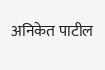अनिकेत पाटील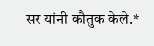सर यांनी कौतुक केले.*